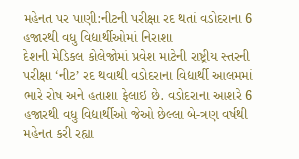મહેનત પર પાણી:નીટની પરીક્ષા રદ થતાં વડોદરાના 6 હજારથી વધુ વિદ્યાર્થીઓમાં નિરાશા
દેશની મેડિકલ કોલેજોમાં પ્રવેશ માટેની રાષ્ટ્રીય સ્તરની પરીક્ષા ‘નીટ’ રદ થવાથી વડોદરાના વિદ્યાર્થી આલમમાં ભારે રોષ અને હતાશા ફેલાઇ છે. વડોદરાના આશરે 6 હજારથી વધુ વિદ્યાર્થીઓ જેઓ છેલ્લા બે-ત્રણ વર્ષથી મહેનત કરી રહ્યા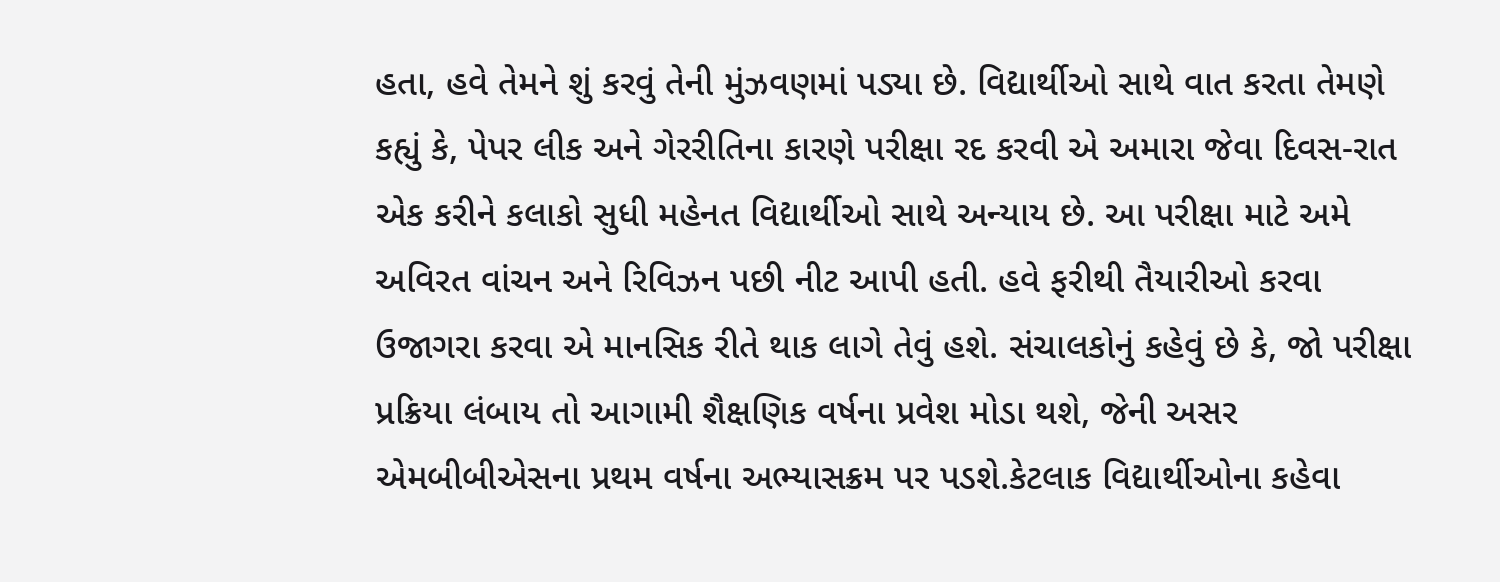હતા, હવે તેમને શું કરવું તેની મુંઝવણમાં પડ્યા છે. વિદ્યાર્થીઓ સાથે વાત કરતા તેમણે કહ્યું કે, પેપર લીક અને ગેરરીતિના કારણે પરીક્ષા રદ કરવી એ અમારા જેવા દિવસ-રાત એક કરીને કલાકો સુધી મહેનત વિદ્યાર્થીઓ સાથે અન્યાય છે. આ પરીક્ષા માટે અમે અવિરત વાંચન અને રિવિઝન પછી નીટ આપી હતી. હવે ફરીથી તૈયારીઓ કરવા ઉજાગરા કરવા એ માનસિક રીતે થાક લાગે તેવું હશે. સંચાલકોનું કહેવું છે કે, જો પરીક્ષા પ્રક્રિયા લંબાય તો આગામી શૈક્ષણિક વર્ષના પ્રવેશ મોડા થશે, જેની અસર એમબીબીએસના પ્રથમ વર્ષના અભ્યાસક્રમ પર પડશે.કેટલાક વિદ્યાર્થીઓના કહેવા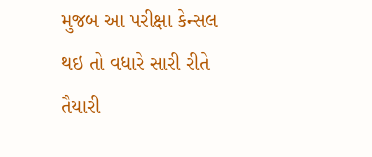મુજબ આ પરીક્ષા કેન્સલ થઇ તો વધારે સારી રીતે તૈયારી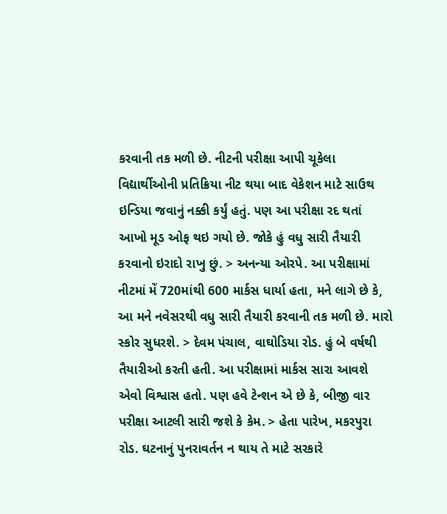કરવાની તક મળી છે. નીટની પરીક્ષા આપી ચૂકેલા વિદ્યાર્થીઓની પ્રતિક્રિયા નીટ થયા બાદ વેકેશન માટે સાઉથ ઇન્ડિયા જવાનું નક્કી કર્યું હતું. પણ આ પરીક્ષા રદ થતાં આખો મૂડ ઓફ થઇ ગયો છે. જોકે હું વધુ સારી તૈયારી કરવાનો ઇરાદો રાખુ છું. > અનન્યા ઓરપે. આ પરીક્ષામાં નીટમાં મેં 720માંથી 600 માર્કસ ધાર્યા હતા, મને લાગે છે કે, આ મને નવેસરથી વધુ સારી તૈયારી કરવાની તક મળી છે. મારો સ્કોર સુધરશે. > દેવમ પંચાલ, વાઘોડિયા રોડ. હું બે વર્ષથી તૈયારીઓ કરતી હતી. આ પરીક્ષામાં માર્કસ સારા આવશે એવો વિશ્વાસ હતો. પણ હવે ટેન્શન એ છે કે, બીજી વાર પરીક્ષા આટલી સારી જશે કે કેમ. > હેતા પારેખ, મકરપુરા રોડ. ઘટનાનું પુનરાવર્તન ન થાય તે માટે સરકારે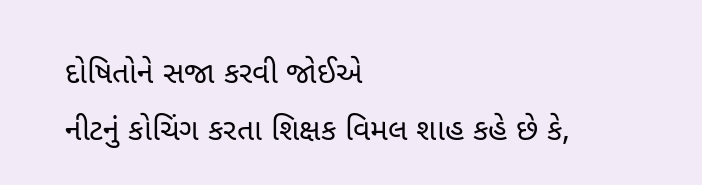દોષિતોને સજા કરવી જોઈએ
નીટનું કોચિંગ કરતા શિક્ષક વિમલ શાહ કહે છે કે,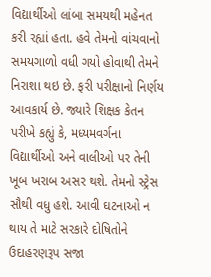વિદ્યાર્થીઓ લાંબા સમયથી મહેનત કરી રહ્યાં હતા. હવે તેમનો વાંચવાનો સમયગાળો વધી ગયો હોવાથી તેમને નિરાશા થઇ છે. ફરી પરીક્ષાનો નિર્ણય આવકાર્ય છે. જ્યારે શિક્ષક કેતન પરીખે કહ્યું કે, મધ્યમવર્ગના વિદ્યાર્થીઓ અને વાલીઓ પર તેની ખૂબ ખરાબ અસર થશે. તેમનો સ્ટ્રેસ સૌથી વધુ હશે. આવી ઘટનાઓ ન થાય તે માટે સરકારે દોષિતોને ઉદાહરણરૂપ સજા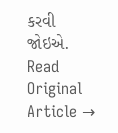કરવી જોઇએ.
Read Original Article →